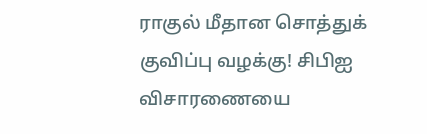ராகுல் மீதான சொத்துக் குவிப்பு வழக்கு! சிபிஐ விசாரணையை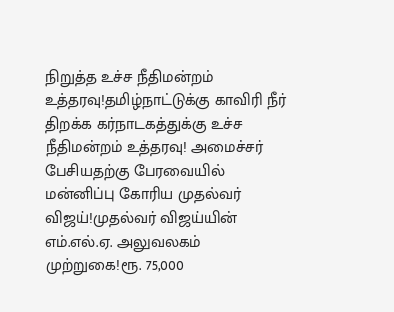நிறுத்த உச்ச நீதிமன்றம் உத்தரவு!தமிழ்நாட்டுக்கு காவிரி நீர் திறக்க கர்நாடகத்துக்கு உச்ச நீதிமன்றம் உத்தரவு! அமைச்சர் பேசியதற்கு பேரவையில் மன்னிப்பு கோரிய முதல்வர் விஜய்!முதல்வர் விஜய்யின் எம்.எல்.ஏ. அலுவலகம் முற்றுகை!ரூ. 75,000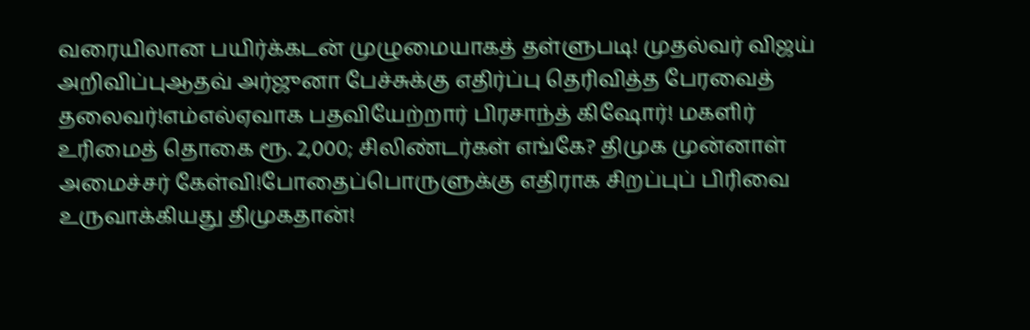வரையிலான பயிர்க்கடன் முழுமையாகத் தள்ளுபடி! முதல்வர் விஜய் அறிவிப்புஆதவ் அர்ஜுனா பேச்சுக்கு எதிர்ப்பு தெரிவித்த பேரவைத் தலைவர்!எம்எல்ஏவாக பதவியேற்றார் பிரசாந்த் கிஷோர்! மகளிர் உரிமைத் தொகை ரூ. 2,000; சிலிண்டர்கள் எங்கே? திமுக முன்னாள் அமைச்சர் கேள்வி!போதைப்பொருளுக்கு எதிராக சிறப்புப் பிரிவை உருவாக்கியது திமுகதான்!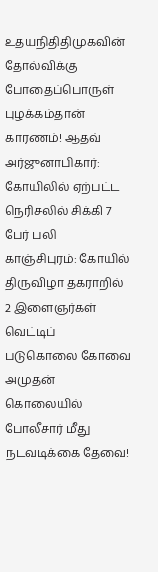உதயநிதிதிமுகவின் தோல்விக்கு போதைப்பொருள் புழக்கம்தான் காரணம்! ஆதவ் அர்ஜுனாபிகார்: கோயிலில் ஏற்பட்ட நெரிசலில் சிக்கி 7 பேர் பலி காஞ்சிபுரம்: கோயில் திருவிழா தகராறில் 2 இளைஞர்கள் வெட்டிப் படுகொலை கோவை அமுதன் கொலையில் போலீசார் மீது நடவடிக்கை தேவை!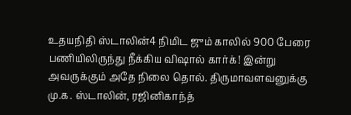உதயநிதி ஸ்டாலின்4 நிமிட ஜும் காலில் 900 பேரை பணியிலிருந்து நீக்கிய விஷால் கார்க்! இன்று அவருக்கும் அதே நிலை தொல். திருமாவளவனுக்கு மு.க. ஸ்டாலின், ரஜினிகாந்த்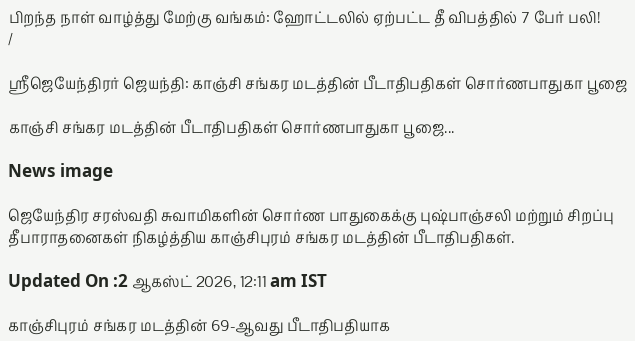பிறந்த நாள் வாழ்த்து மேற்கு வங்கம்: ஹோட்டலில் ஏற்பட்ட தீ விபத்தில் 7 பேர் பலி!
/

ஸ்ரீஜெயேந்திரர் ஜெயந்தி: காஞ்சி சங்கர மடத்தின் பீடாதிபதிகள் சொர்ணபாதுகா பூஜை

காஞ்சி சங்கர மடத்தின் பீடாதிபதிகள் சொர்ணபாதுகா பூஜை...

News image

ஜெயேந்திர சரஸ்வதி சுவாமிகளின் சொர்ண பாதுகைக்கு புஷ்பாஞ்சலி மற்றும் சிறப்பு தீபாராதனைகள் நிகழ்த்திய காஞ்சிபுரம் சங்கர மடத்தின் பீடாதிபதிகள்.

Updated On :2 ஆகஸ்ட் 2026, 12:11 am IST

காஞ்சிபுரம் சங்கர மடத்தின் 69-ஆவது பீடாதிபதியாக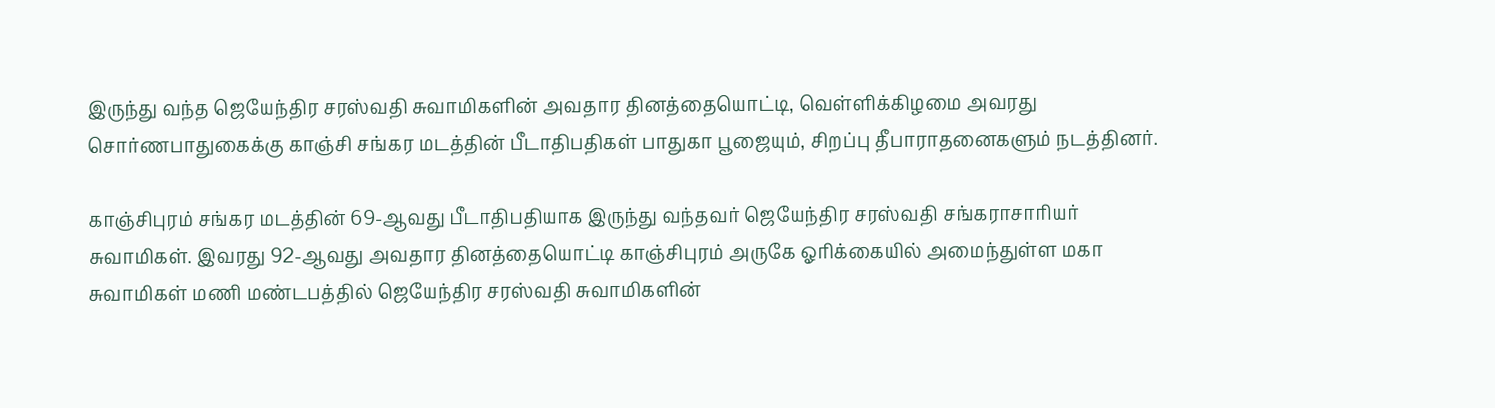இருந்து வந்த ஜெயேந்திர சரஸ்வதி சுவாமிகளின் அவதார தினத்தையொட்டி, வெள்ளிக்கிழமை அவரது சொர்ணபாதுகைக்கு காஞ்சி சங்கர மடத்தின் பீடாதிபதிகள் பாதுகா பூஜையும், சிறப்பு தீபாராதனைகளும் நடத்தினர்.

காஞ்சிபுரம் சங்கர மடத்தின் 69-ஆவது பீடாதிபதியாக இருந்து வந்தவர் ஜெயேந்திர சரஸ்வதி சங்கராசாரியர் சுவாமிகள். இவரது 92-ஆவது அவதார தினத்தையொட்டி காஞ்சிபுரம் அருகே ஓரிக்கையில் அமைந்துள்ள மகா சுவாமிகள் மணி மண்டபத்தில் ஜெயேந்திர சரஸ்வதி சுவாமிகளின்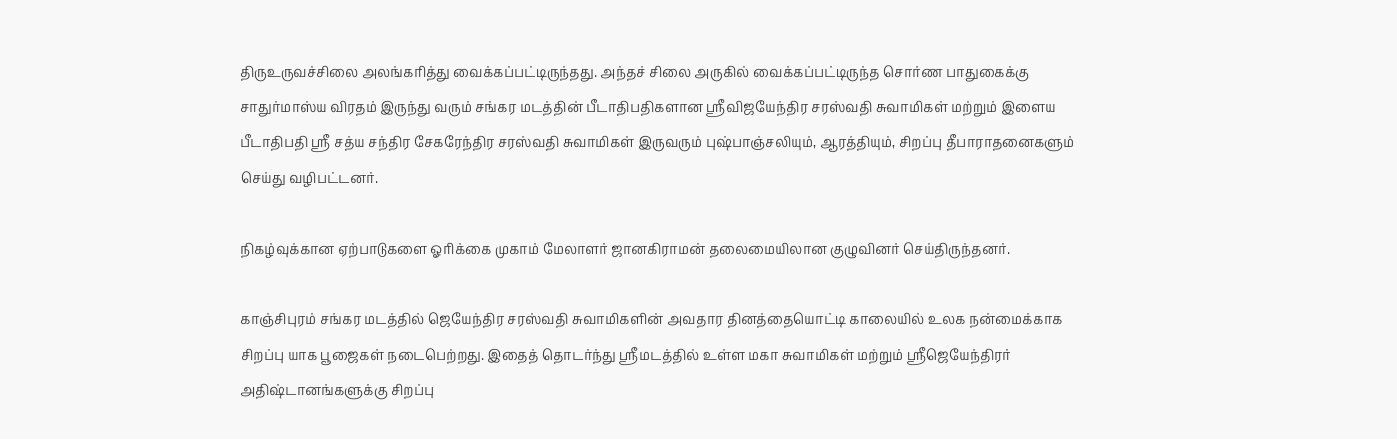திருஉருவச்சிலை அலங்கரித்து வைக்கப்பட்டிருந்தது. அந்தச் சிலை அருகில் வைக்கப்பட்டிருந்த சொர்ண பாதுகைக்கு சாதுர்மாஸ்ய விரதம் இருந்து வரும் சங்கர மடத்தின் பீடாதிபதிகளான ஸ்ரீவிஜயேந்திர சரஸ்வதி சுவாமிகள் மற்றும் இளைய பீடாதிபதி ஸ்ரீ சத்ய சந்திர சேகரேந்திர சரஸ்வதி சுவாமிகள் இருவரும் புஷ்பாஞ்சலியும், ஆரத்தியும், சிறப்பு தீபாராதனைகளும் செய்து வழிபட்டனர்.

நிகழ்வுக்கான ஏற்பாடுகளை ஓரிக்கை முகாம் மேலாளர் ஜானகிராமன் தலைமையிலான குழுவினர் செய்திருந்தனர்.

காஞ்சிபுரம் சங்கர மடத்தில் ஜெயேந்திர சரஸ்வதி சுவாமிகளின் அவதார தினத்தையொட்டி காலையில் உலக நன்மைக்காக சிறப்பு யாக பூஜைகள் நடைபெற்றது. இதைத் தொடர்ந்து ஸ்ரீமடத்தில் உள்ள மகா சுவாமிகள் மற்றும் ஸ்ரீஜெயேந்திரர் அதிஷ்டானங்களுக்கு சிறப்பு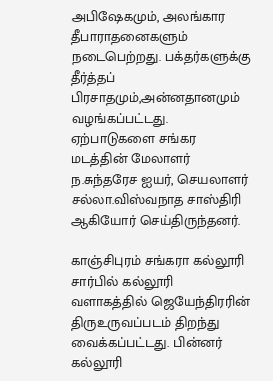அபிஷேகமும், அலங்கார தீபாராதனைகளும் நடைபெற்றது. பக்தர்களுக்கு தீர்த்தப் பிரசாதமும்,அன்னதானமும் வழங்கப்பட்டது. ஏற்பாடுகளை சங்கர மடத்தின் மேலாளர் ந.சுந்தரேச ஐயர், செயலாளர் சல்லா.விஸ்வநாத சாஸ்திரி ஆகியோர் செய்திருந்தனர்.

காஞ்சிபுரம் சங்கரா கல்லூரி சார்பில் கல்லூரி வளாகத்தில் ஜெயேந்திரரின் திருஉருவப்படம் திறந்து வைக்கப்பட்டது. பின்னர் கல்லூரி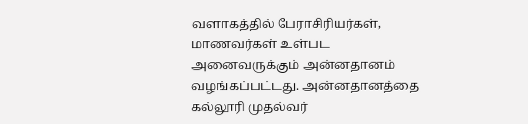வளாகத்தில் பேராசிரியர்கள், மாணவர்கள் உள்பட அனைவருக்கும் அன்னதானம் வழங்கப்பட்டது. அன்னதானத்தை கல்லூரி முதல்வர்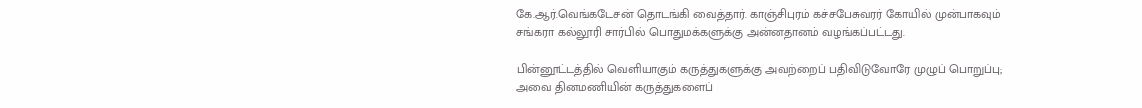கே.ஆர்.வெங்கடேசன் தொடங்கி வைத்தார். காஞ்சிபுரம் கச்சபேசுவரர் கோயில் முன்பாகவும் சங்கரா கல்லூரி சார்பில் பொதுமக்களுக்கு அன்னதானம் வழங்கப்பட்டது.

பின்னூட்டத்தில் வெளியாகும் கருத்துகளுக்கு அவற்றைப் பதிவிடுவோரே முழுப் பொறுப்பு; அவை தினமணியின் கருத்துகளைப்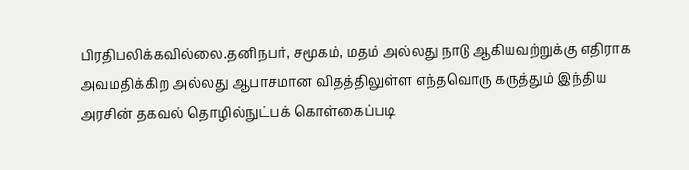பிரதிபலிக்கவில்லை.தனிநபர், சமூகம், மதம் அல்லது நாடு ஆகியவற்றுக்கு எதிராக அவமதிக்கிற அல்லது ஆபாசமான விதத்திலுள்ள எந்தவொரு கருத்தும் இந்திய அரசின் தகவல் தொழில்நுட்பக் கொள்கைப்படி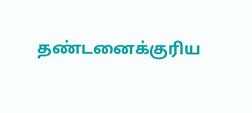தண்டனைக்குரிய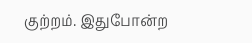குற்றம். இதுபோன்ற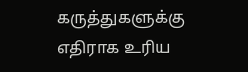கருத்துகளுக்கு எதிராக உரிய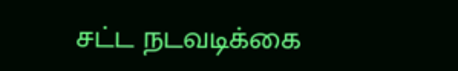சட்ட நடவடிக்கை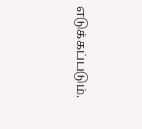எடுக்கப்படும்.